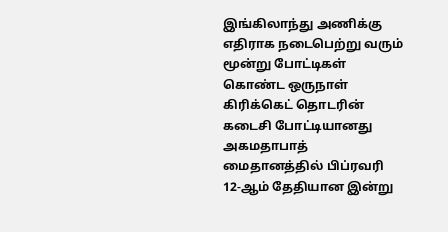இங்கிலாந்து அணிக்கு எதிராக நடைபெற்று வரும் மூன்று போட்டிகள் கொண்ட ஒருநாள் கிரிக்கெட் தொடரின் கடைசி போட்டியானது அகமதாபாத் மைதானத்தில் பிப்ரவரி 12-ஆம் தேதியான இன்று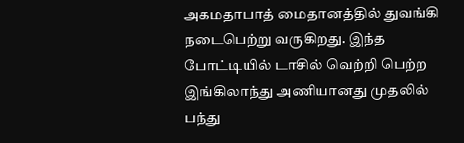அகமதாபாத் மைதானத்தில் துவங்கி நடைபெற்று வருகிறது. இந்த போட்டியில் டாசில் வெற்றி பெற்ற இங்கிலாந்து அணியானது முதலில் பந்து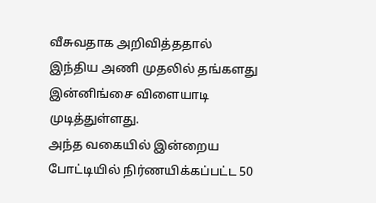வீசுவதாக அறிவித்ததால் இந்திய அணி முதலில் தங்களது இன்னிங்சை விளையாடி முடித்துள்ளது.
அந்த வகையில் இன்றைய போட்டியில் நிர்ணயிக்கப்பட்ட 50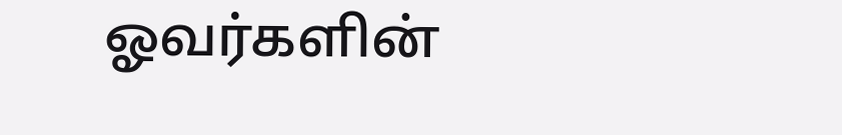ஓவர்களின்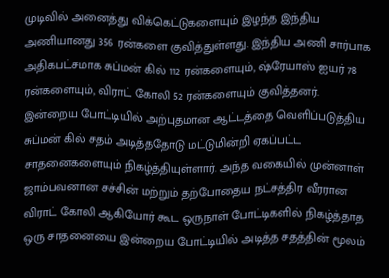முடிவில் அனைத்து விக்கெட்டுகளையும் இழந்த இந்திய அணியானது 356 ரன்களை குவித்துள்ளது. இந்திய அணி சார்பாக அதிகபட்சமாக சுப்மன் கில் 112 ரன்களையும், ஷ்ரேயாஸ் ஐயர் 78 ரன்களையும், விராட் கோலி 52 ரன்களையும் குவித்தனர்.
இன்றைய போட்டியில் அற்புதமான ஆட்டத்தை வெளிப்படுத்திய சுப்மன் கில் சதம் அடித்ததோடு மட்டுமின்றி ஏகப்பட்ட சாதனைகளையும் நிகழ்த்தியுள்ளார். அந்த வகையில் முன்னாள் ஜாம்பவனான சச்சின் மற்றும் தற்போதைய நட்சத்திர வீரரான விராட் கோலி ஆகியோர் கூட ஒருநாள் போட்டிகளில் நிகழ்த்தாத ஒரு சாதனையை இன்றைய போட்டியில் அடித்த சதத்தின் மூலம்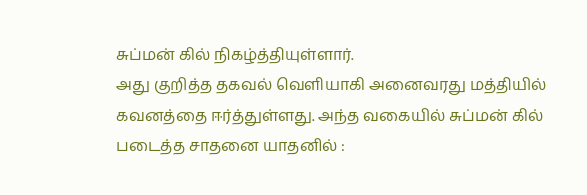சுப்மன் கில் நிகழ்த்தியுள்ளார்.
அது குறித்த தகவல் வெளியாகி அனைவரது மத்தியில் கவனத்தை ஈர்த்துள்ளது. அந்த வகையில் சுப்மன் கில் படைத்த சாதனை யாதனில் :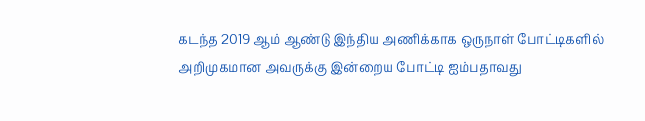கடந்த 2019 ஆம் ஆண்டு இந்திய அணிக்காக ஒருநாள் போட்டிகளில் அறிமுகமான அவருக்கு இன்றைய போட்டி ஐம்பதாவது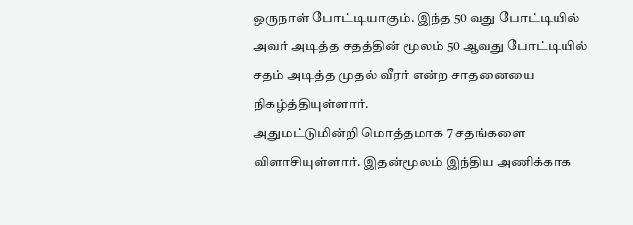ஒருநாள் போட்டியாகும். இந்த 50 வது போட்டியில் அவர் அடித்த சதத்தின் மூலம் 50 ஆவது போட்டியில் சதம் அடித்த முதல் வீரர் என்ற சாதனையை நிகழ்த்தியுள்ளார்.
அதுமட்டுமின்றி மொத்தமாக 7 சதங்களை விளாசியுள்ளார். இதன்மூலம் இந்திய அணிக்காக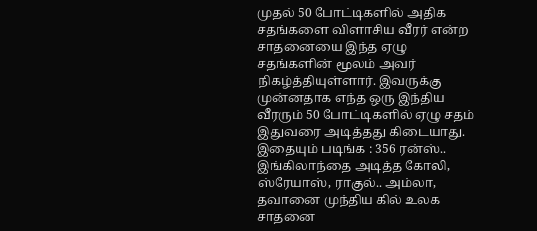முதல் 50 போட்டிகளில் அதிக சதங்களை விளாசிய வீரர் என்ற சாதனையை இந்த ஏழு சதங்களின் மூலம் அவர் நிகழ்த்தியுள்ளார். இவருக்கு முன்னதாக எந்த ஒரு இந்திய வீரரும் 50 போட்டிகளில் ஏழு சதம் இதுவரை அடித்தது கிடையாது.
இதையும் படிங்க : 356 ரன்ஸ்.. இங்கிலாந்தை அடித்த கோலி, ஸ்ரேயாஸ், ராகுல்.. அம்லா, தவானை முந்திய கில் உலக சாதனை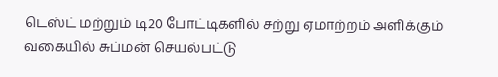டெஸ்ட் மற்றும் டி20 போட்டிகளில் சற்று ஏமாற்றம் அளிக்கும் வகையில் சுப்மன் செயல்பட்டு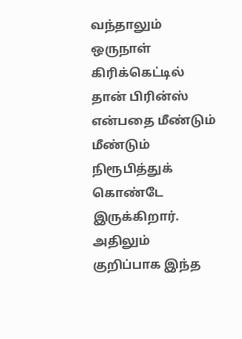வந்தாலும் ஒருநாள் கிரிக்கெட்டில் தான் பிரின்ஸ் என்பதை மீண்டும் மீண்டும் நிரூபித்துக் கொண்டே இருக்கிறார். அதிலும் குறிப்பாக இந்த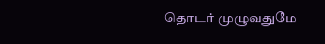தொடர் முழுவதுமே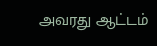அவரது ஆட்டம்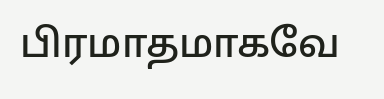பிரமாதமாகவே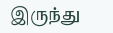இருந்து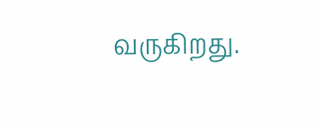வருகிறது.